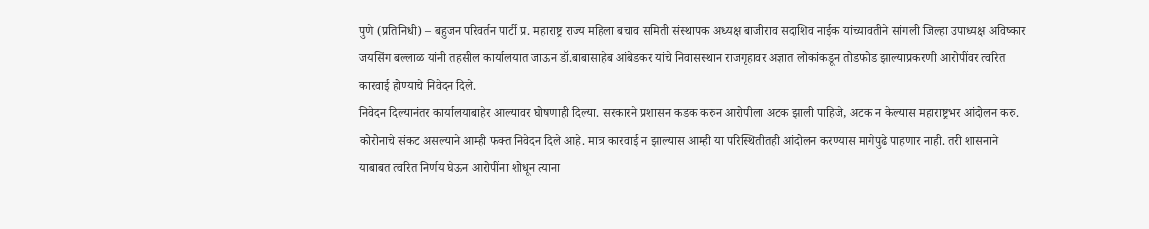पुणे (प्रतिनिधी) – बहुजन परिवर्तन पार्टी प्र. महाराष्ट्र राज्य महिला बचाव समिती संस्थापक अध्यक्ष बाजीराव सदाशिव नाईक यांच्यावतीने सांगली जिल्हा उपाध्यक्ष अविष्कार जयसिंग बल्लाळ यांनी तहसील कार्यालयात जाऊन डॉ.बाबासाहेब आंबेडकर यांचे निवासस्थान राजगृहावर अज्ञात लोकांकडून तोडफोड झाल्याप्रकरणी आरोपींवर त्वरित कारवाई होण्याचे निवेदन दिले.
निवेदन दिल्यानंतर कार्यालयाबाहेर आल्यावर घोषणाही दिल्या. सरकारने प्रशासन कडक करुन आरोपीला अटक झाली पाहिजे, अटक न केल्यास महाराष्ट्रभर आंदोलन करु. कोरोनाचे संकट असल्याने आम्ही फक्त निवेदन दिले आहे. मात्र कारवाई न झाल्यास आम्ही या परिस्थितीतही आंदोलन करण्यास मागेपुढे पाहणार नाही. तरी शासनाने याबाबत त्वरित निर्णय घेऊन आरोपींना शोधून त्याना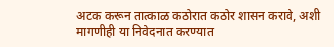अटक करून तात्काळ कठोरात कठोर शासन करावे, अशी मागणीही या निवेदनात करण्यात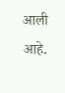आली आहे.